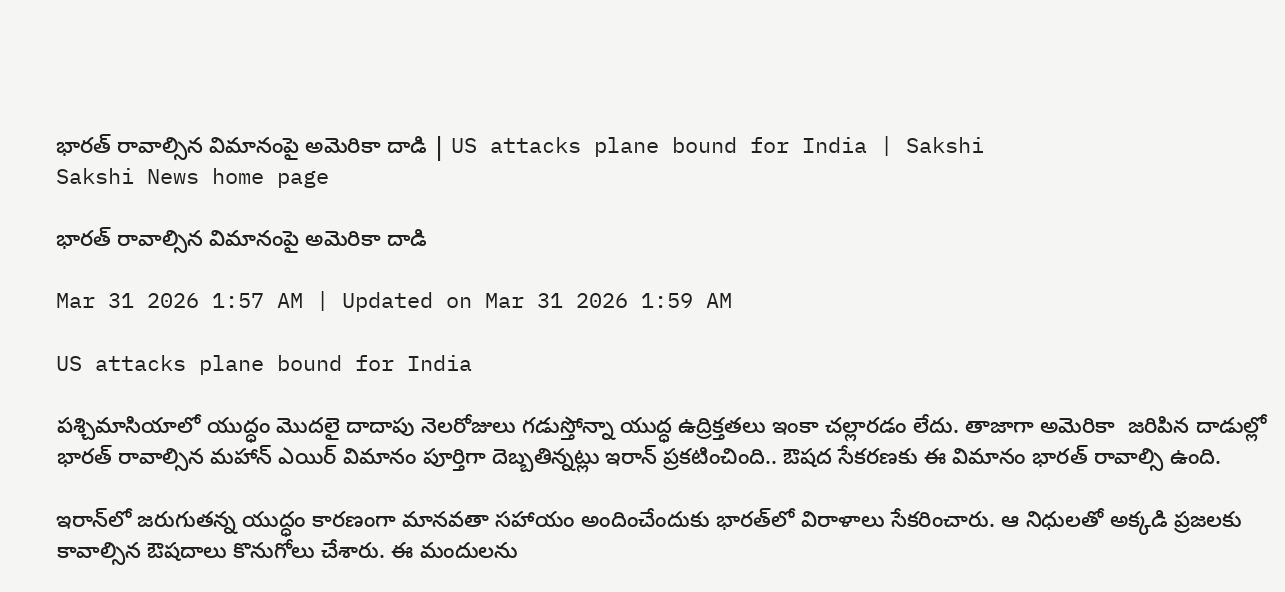భారత్‌ రావాల్సిన విమానంపై అమెరికా దాడి | US attacks plane bound for India | Sakshi
Sakshi News home page

భారత్‌ రావాల్సిన విమానంపై అమెరికా దాడి

Mar 31 2026 1:57 AM | Updated on Mar 31 2026 1:59 AM

US attacks plane bound for India

పశ్చిమాసియాలో యుద్ధం మెుదలై దాదాపు నెలరోజులు గడుస్తోన్నా యుద్ధ ఉద్రిక్తతలు ఇంకా చల్లారడం లేదు. తాజాగా అమెరికా  జరిపిన దాడుల్లో భారత్‌ రావాల్సిన మహాన్ ఎయిర్ విమానం పూర్తిగా దెబ్బతిన్నట్లు ఇరాన్ ప్రకటించింది.. ఔషద సేకరణకు ఈ విమానం భారత్ రావాల్సి ఉంది.

ఇరాన్‌లో జరుగుతన్న యుద్ధం కారణంగా మానవతా సహాయం అందించేందుకు భారత్‌లో విరాళాలు సేకరించారు. ఆ నిధులతో అక్కడి ప్రజలకు కావాల్సిన ఔషదాలు కొనుగోలు చేశారు. ఈ మందులను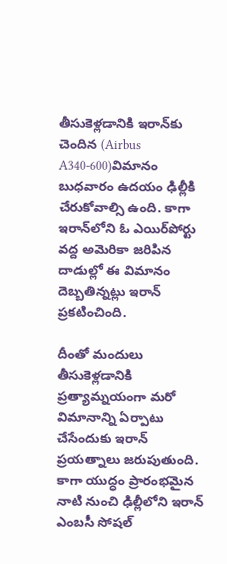తీసుకెళ్లడానికి ఇరాన్‌కు చెందిన (Airbus A340-600)విమానం  బుధవారం ఉదయం ఢిల్లీకి చేరుకోవాల్సి ఉంది. కాగా ఇరాన్‌లోని ఓ ఎయిర్‌పోర్టు వద్ద అమెరికా జరిపిన దాడుల్లో ఈ విమానం దెబ్బతిన్నట్లు ఇరాన్ ప్రకటించింది.

దీంతో మందులు తీసుకెళ్లడానికి ప్రత్యామ్నయంగా మరో విమానాన్ని ఏర్పాటు చేసేందుకు ఇరాన్ ప్రయత్నాలు జరుపుతుంది. కాగా యుద్ధం ప్రారంభమైన నాటి నుంచి ఢిల్లీలోని ఇరాన్ ఎంబసీ సోషల్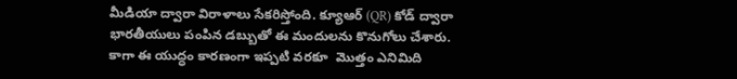మీడియా ద్వారా విరాళాలు సేకరిస్తోంది. క్యూఆర్ (QR) కోడ్ ద్వారా భారతీయులు పంపిన డబ్బుతో ఈ మందులను కొనుగోలు చేశారు. కాగా ఈ యుద్ధం కారణంగా ఇప్పటి వరకూ  మొత్తం ఎనిమిది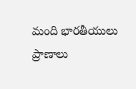మంది భారతీయులు  ప్రాణాలు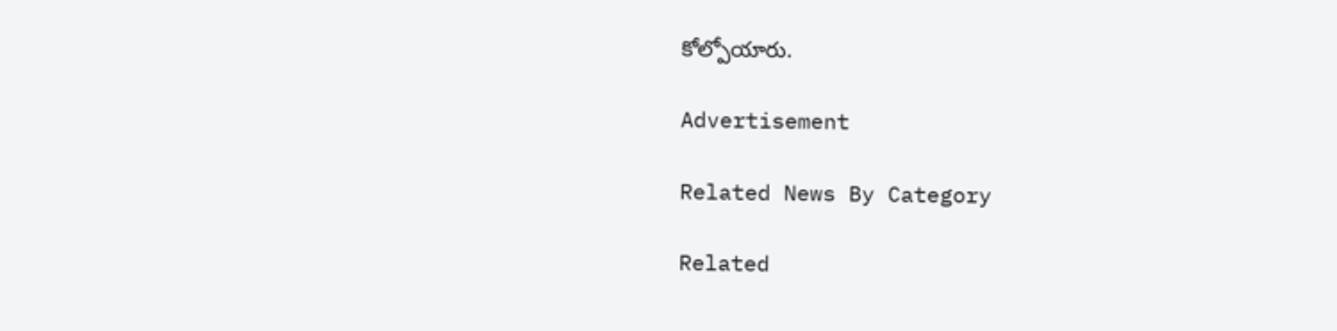కోల్పోయారు.

Advertisement

Related News By Category

Related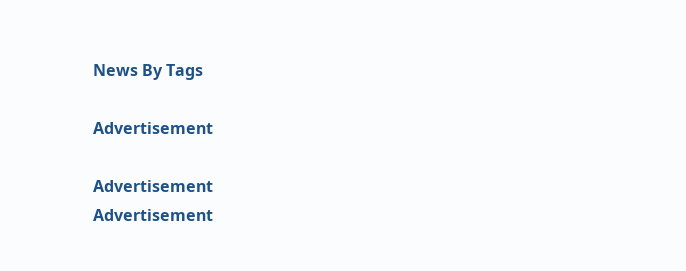News By Tags

Advertisement

Advertisement
Advertisement